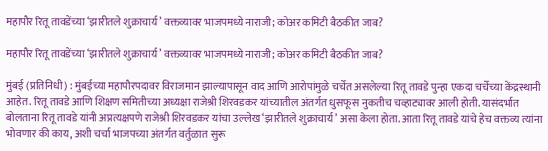महापौर रितू तावडेंच्या ‘झारीतले शुक्राचार्य’ वक्तव्यावर भाजपमध्ये नाराजी; कोअर कमिटी बैठकीत जाब?

महापौर रितू तावडेंच्या ‘झारीतले शुक्राचार्य’ वक्तव्यावर भाजपमध्ये नाराजी; कोअर कमिटी बैठकीत जाब?

मुंबई (प्रतिनिधी) : मुंबईच्या महापौरपदावर विराजमान झाल्यापासून वाद आणि आरोपांमुळे चर्चेत असलेल्या रितू तावडे पुन्हा एकदा चर्चेच्या केंद्रस्थानी आहेत. रितू तावडे आणि शिक्षण समितीच्या अध्यक्षा राजेश्री शिरवडकर यांच्यातील अंतर्गत धुसफूस नुकतीच चव्हाट्यावर आली होती. यासंदर्भात बोलताना रितू तावडे यांनी अप्रत्यक्षपणे राजेश्री शिरवडकर यांचा उल्लेख ‘झारीतले शुक्राचार्य’ असा केला होता. आता रितू तावडे यांचे हेच वक्तव्य त्यांना भोवणार की काय, अशी चर्चा भाजपच्या अंतर्गत वर्तुळात सुरू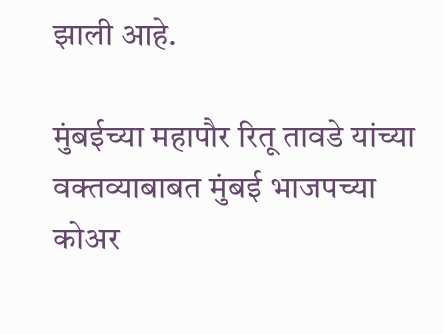झाली आहे.

मुंबईच्या महापौर रितू तावडे यांच्या वक्तव्याबाबत मुंबई भाजपच्या कोअर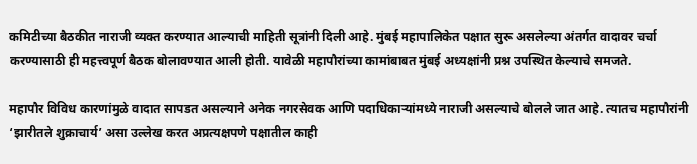कमिटीच्या बैठकीत नाराजी व्यक्त करण्यात आल्याची माहिती सूत्रांनी दिली आहे. मुंबई महापालिकेत पक्षात सुरू असलेल्या अंतर्गत वादावर चर्चा करण्यासाठी ही महत्त्वपूर्ण बैठक बोलावण्यात आली होती. यावेळी महापौरांच्या कामांबाबत मुंबई अध्यक्षांनी प्रश्न उपस्थित केल्याचे समजते.

महापौर विविध कारणांमुळे वादात सापडत असल्याने अनेक नगरसेवक आणि पदाधिकाऱ्यांमध्ये नाराजी असल्याचे बोलले जात आहे. त्यातच महापौरांनी ‘झारीतले शुक्राचार्य’ असा उल्लेख करत अप्रत्यक्षपणे पक्षातील काही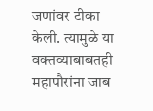जणांवर टीका केली. त्यामुळे या वक्तव्याबाबतही महापौरांना जाब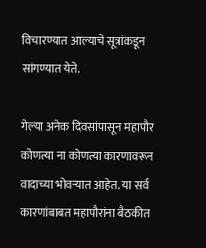विचारण्यात आल्याचे सूत्रांकडून सांगण्यात येते.

गेल्या अनेक दिवसांपासून महापौर कोणत्या ना कोणत्या कारणावरून वादाच्या भोवऱ्यात आहेत. या सर्व कारणांबाबत महापौरांना बैठकीत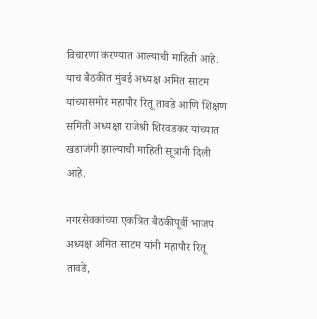विचारणा करण्यात आल्याची माहिती आहे. याच बैठकीत मुंबई अध्यक्ष अमित साटम यांच्यासमोर महापौर रितू तावडे आणि शिक्षण समिती अध्यक्षा राजेश्री शिरवडकर यांच्यात खडाजंगी झाल्याची माहिती सूत्रांनी दिली आहे.

नगरसेवकांच्या एकत्रित बैठकीपूर्वी भाजप अध्यक्ष अमित साटम यांनी महापौर रितू तावडे,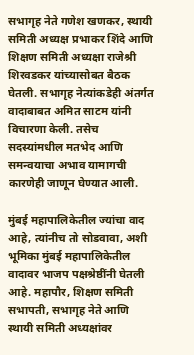सभागृह नेते गणेश खणकर, स्थायी समिती अध्यक्ष प्रभाकर शिंदे आणि शिक्षण समिती अध्यक्षा राजेश्री शिरवडकर यांच्यासोबत बैठक घेतली. सभागृह नेत्यांकडेही अंतर्गत वादाबाबत अमित साटम यांनी विचारणा केली. तसेच सदस्यांमधील मतभेद आणि समन्वयाचा अभाव यामागची कारणेही जाणून घेण्यात आली.

मुंबई महापालिकेतील ज्यांचा वाद आहे, त्यांनीच तो सोडवावा, अशी भूमिका मुंबई महापालिकेतील वादावर भाजप पक्षश्रेष्ठींनी घेतली आहे. महापौर, शिक्षण समिती सभापती, सभागृह नेते आणि स्थायी समिती अध्यक्षांवर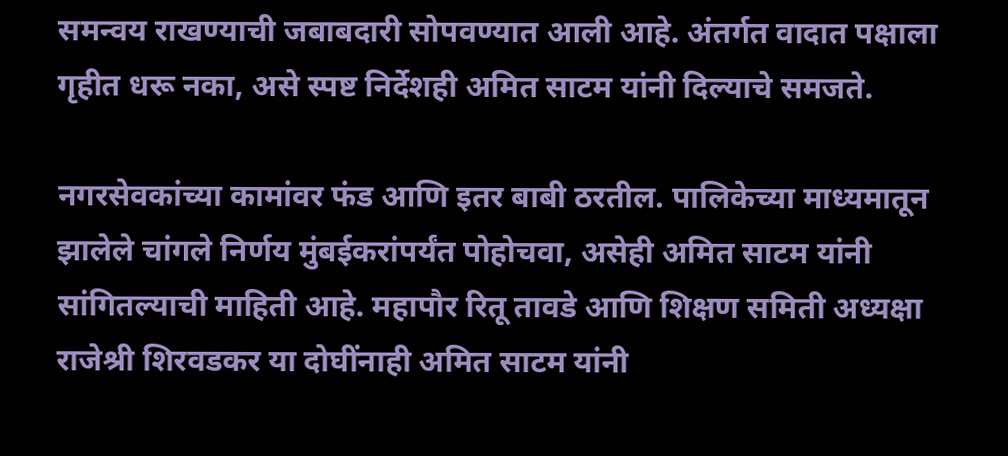समन्वय राखण्याची जबाबदारी सोपवण्यात आली आहे. अंतर्गत वादात पक्षाला गृहीत धरू नका, असे स्पष्ट निर्देशही अमित साटम यांनी दिल्याचे समजते.

नगरसेवकांच्या कामांवर फंड आणि इतर बाबी ठरतील. पालिकेच्या माध्यमातून झालेले चांगले निर्णय मुंबईकरांपर्यंत पोहोचवा, असेही अमित साटम यांनी सांगितल्याची माहिती आहे. महापौर रितू तावडे आणि शिक्षण समिती अध्यक्षा राजेश्री शिरवडकर या दोघींनाही अमित साटम यांनी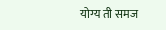योग्य ती समज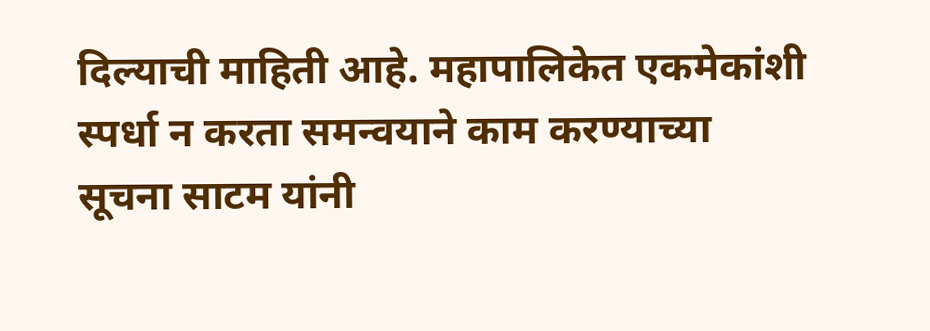दिल्याची माहिती आहे. महापालिकेत एकमेकांशी स्पर्धा न करता समन्वयाने काम करण्याच्या सूचना साटम यांनी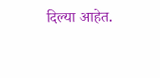दिल्या आहेत.